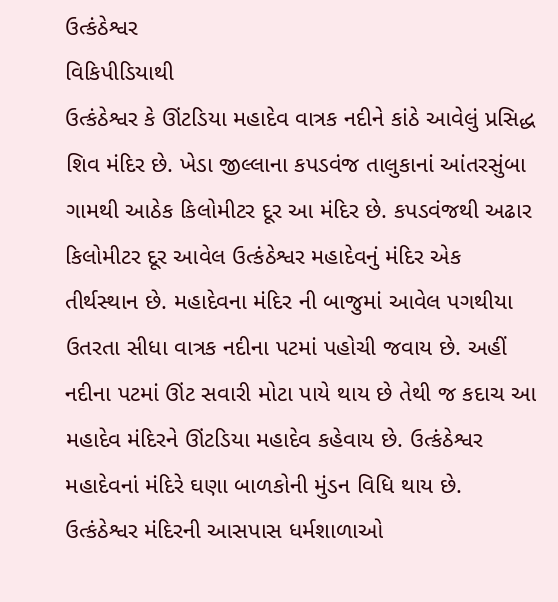ઉત્કંઠેશ્વર
વિકિપીડિયાથી
ઉત્કંઠેશ્વર કે ઊંટડિયા મહાદેવ વાત્રક નદીને કાંઠે આવેલું પ્રસિદ્ધ શિવ મંદિર છે. ખેડા જીલ્લાના કપડવંજ તાલુકાનાં આંતરસુંબા ગામથી આઠેક કિલોમીટર દૂર આ મંદિર છે. કપડવંજથી અઢાર કિલોમીટર દૂર આવેલ ઉત્કંઠેશ્વર મહાદેવનું મંદિર એક તીર્થસ્થાન છે. મહાદેવના મંદિર ની બાજુમાં આવેલ પગથીયા ઉતરતા સીધા વાત્રક નદીના પટમાં પહોચી જવાય છે. અહીં નદીના પટમાં ઊંટ સવારી મોટા પાયે થાય છે તેથી જ કદાચ આ મહાદેવ મંદિરને ઊંટડિયા મહાદેવ કહેવાય છે. ઉત્કંઠેશ્વર મહાદેવનાં મંદિરે ઘણા બાળકોની મુંડન વિધિ થાય છે. ઉત્કંઠેશ્વર મંદિરની આસપાસ ધર્મશાળાઓ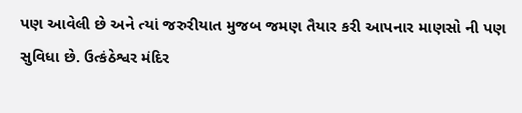પણ આવેલી છે અને ત્યાં જરુરીયાત મુજબ જમણ તૈયાર કરી આપનાર માણસો ની પણ સુવિધા છે. ઉત્કંઠેશ્વર મંદિર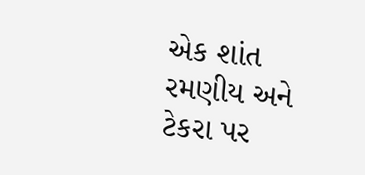એક શાંત રમણીય અને ટેકરા પર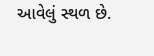આવેલું સ્થળ છે.